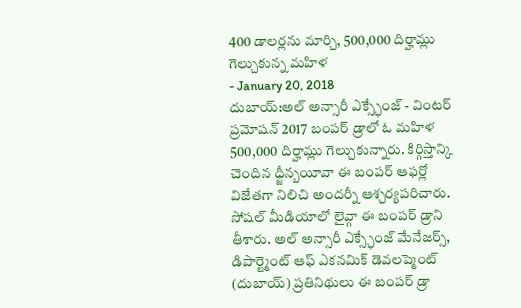400 డాలర్లను మార్చి, 500,000 దిర్హామ్లు గెల్చుకున్న మహిళ
- January 20, 2018
దుబాయ్:అల్ అన్సారీ ఎక్స్ఛేంజ్ - వింటర్ ప్రమోషన్ 2017 బంపర్ డ్రాలో ఓ మహిళ 500,000 దిర్హామ్లు గెల్చుకున్నారు. కిర్గిస్తాన్కి చెందిన ధ్జీన్బయీవా ఈ బంపర్ ఆఫర్లో విజేతగా నిలిచి అందర్నీ ఆశ్చర్యపరిచారు. సోషల్ మీడియాలో లైవ్గా ఈ బంపర్ డ్రాని తీశారు. అల్ అన్సారీ ఎక్స్ఛేంజ్ మేనేజర్స్, డిపార్ట్మెంట్ ఆఫ్ ఎకనమిక్ డెవలప్మెంట్ (దుబాయ్) ప్రతినిథులు ఈ బంపర్ డ్రా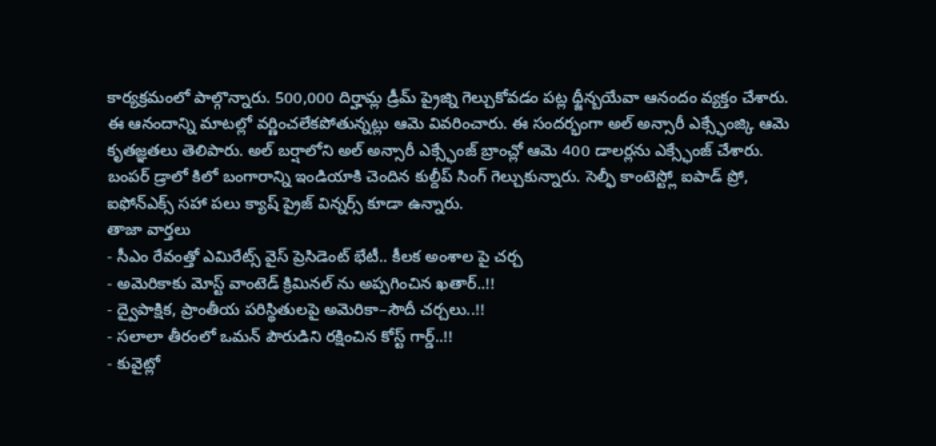కార్యక్రమంలో పాల్గొన్నారు. 500,000 దిర్హామ్ల డ్రీమ్ ప్రైజ్ని గెల్చుకోవడం పట్ల ధ్జీన్బయేవా ఆనందం వ్యక్తం చేశారు. ఈ ఆనందాన్ని మాటల్లో వర్ణించలేకపోతున్నట్లు ఆమె వివరించారు. ఈ సందర్భంగా అల్ అన్సారీ ఎక్స్ఛేంజ్కి ఆమె కృతజ్ఞతలు తెలిపారు. అల్ బర్షాలోని అల్ అన్సారీ ఎక్స్ఛేంజ్ బ్రాంచ్లో ఆమె 400 డాలర్లను ఎక్స్ఛేంజ్ చేశారు. బంపర్ డ్రాలో కిలో బంగారాన్ని ఇండియాకి చెందిన కుల్దీప్ సింగ్ గెల్చుకున్నారు. సెల్ఫీ కాంటెస్ట్లో ఐపాడ్ ప్రో, ఐఫోన్ఎక్స్ సహా పలు క్యాష్ ప్రైజ్ విన్నర్స్ కూడా ఉన్నారు.
తాజా వార్తలు
- సీఎం రేవంత్తో ఎమిరేట్స్ వైస్ ప్రెసిడెంట్ భేటీ.. కీలక అంశాల పై చర్చ
- అమెరికాకు మోస్ట్ వాంటెడ్ క్రిమినల్ ను అప్పగించిన ఖతార్..!!
- ద్వైపాక్షిక, ప్రాంతీయ పరిస్థితులపై అమెరికా–సౌదీ చర్చలు..!!
- సలాలా తీరంలో ఒమన్ పౌరుడిని రక్షించిన కోస్ట్ గార్డ్..!!
- కువైట్లో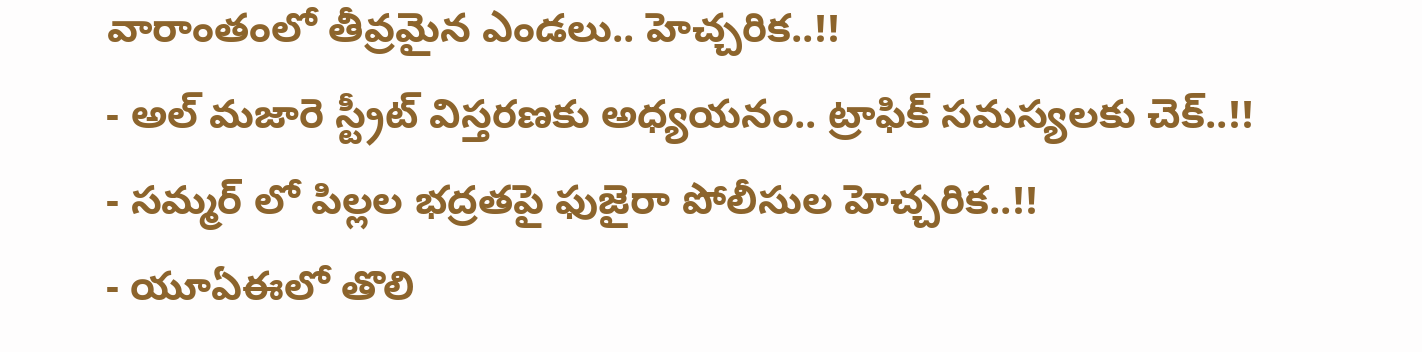వారాంతంలో తీవ్రమైన ఎండలు.. హెచ్చరిక..!!
- అల్ మజారె స్ట్రీట్ విస్తరణకు అధ్యయనం.. ట్రాఫిక్ సమస్యలకు చెక్..!!
- సమ్మర్ లో పిల్లల భద్రతపై ఫుజైరా పోలీసుల హెచ్చరిక..!!
- యూఏఈలో తొలి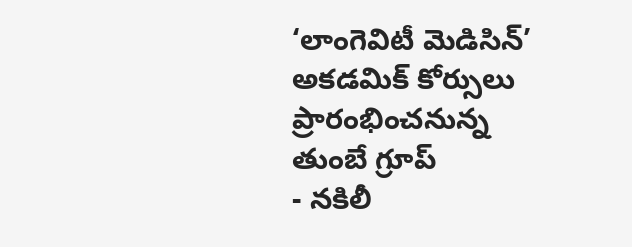‘లాంగెవిటీ మెడిసిన్’ అకడమిక్ కోర్సులు ప్రారంభించనున్న తుంబే గ్రూప్
- నకిలీ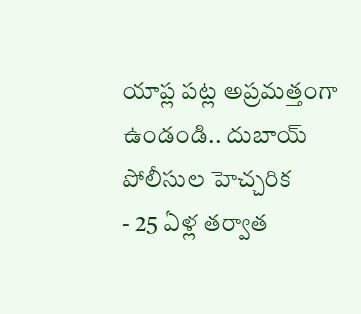యాప్ల పట్ల అప్రమత్తంగా ఉండండి.. దుబాయ్ పోలీసుల హెచ్చరిక
- 25 ఏళ్ల తర్వాత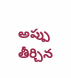అప్పు తీర్చిన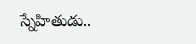స్నేహితుడు..